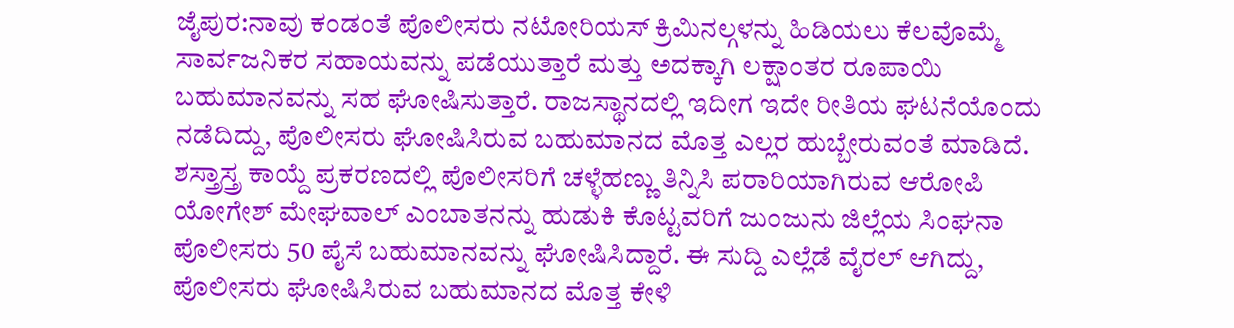ಜೈಪುರ:ನಾವು ಕಂಡಂತೆ ಪೊಲೀಸರು ನಟೋರಿಯಸ್ ಕ್ರಿಮಿನಲ್ಗಳನ್ನು ಹಿಡಿಯಲು ಕೆಲವೊಮ್ಮೆ ಸಾರ್ವಜನಿಕರ ಸಹಾಯವನ್ನು ಪಡೆಯುತ್ತಾರೆ ಮತ್ತು ಅದಕ್ಕಾಗಿ ಲಕ್ಷಾಂತರ ರೂಪಾಯಿ ಬಹುಮಾನವನ್ನು ಸಹ ಘೋಷಿಸುತ್ತಾರೆ. ರಾಜಸ್ಥಾನದಲ್ಲಿ ಇದೀಗ ಇದೇ ರೀತಿಯ ಘಟನೆಯೊಂದು ನಡೆದಿದ್ದು, ಪೊಲೀಸರು ಘೋಷಿಸಿರುವ ಬಹುಮಾನದ ಮೊತ್ತ ಎಲ್ಲರ ಹುಬ್ಬೇರುವಂತೆ ಮಾಡಿದೆ.
ಶಸ್ತ್ರಾಸ್ತ್ರ ಕಾಯ್ದೆ ಪ್ರಕರಣದಲ್ಲಿ ಪೊಲೀಸರಿಗೆ ಚಳ್ಳೆಹಣ್ಣು ತಿನ್ನಿಸಿ ಪರಾರಿಯಾಗಿರುವ ಆರೋಪಿ ಯೋಗೇಶ್ ಮೇಘವಾಲ್ ಎಂಬಾತನನ್ನು ಹುಡುಕಿ ಕೊಟ್ಟವರಿಗೆ ಜುಂಜುನು ಜಿಲ್ಲೆಯ ಸಿಂಘನಾ ಪೊಲೀಸರು 50 ಪೈಸೆ ಬಹುಮಾನವನ್ನು ಘೋಷಿಸಿದ್ದಾರೆ. ಈ ಸುದ್ದಿ ಎಲ್ಲೆಡೆ ವೈರಲ್ ಆಗಿದ್ದು, ಪೊಲೀಸರು ಘೋಷಿಸಿರುವ ಬಹುಮಾನದ ಮೊತ್ತ ಕೇಳಿ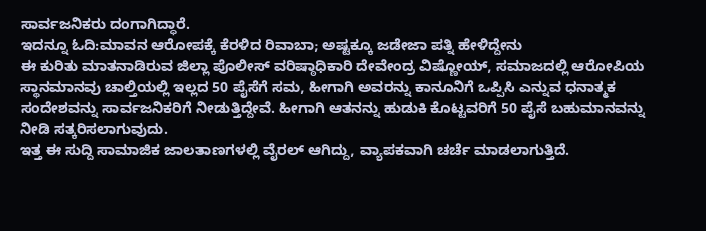ಸಾರ್ವಜನಿಕರು ದಂಗಾಗಿದ್ಧಾರೆ.
ಇದನ್ನೂ ಓದಿ:ಮಾವನ ಆರೋಪಕ್ಕೆ ಕೆರಳಿದ ರಿವಾಬಾ; ಅಷ್ಟಕ್ಕೂ ಜಡೇಜಾ ಪತ್ನಿ ಹೇಳಿದ್ದೇನು
ಈ ಕುರಿತು ಮಾತನಾಡಿರುವ ಜಿಲ್ಲಾ ಪೊಲೀಸ್ ವರಿಷ್ಠಾಧಿಕಾರಿ ದೇವೇಂದ್ರ ವಿಷ್ಣೋಯ್, ಸಮಾಜದಲ್ಲಿ ಆರೋಪಿಯ ಸ್ಥಾನಮಾನವು ಚಾಲ್ತಿಯಲ್ಲಿ ಇಲ್ಲದ 50 ಪೈಸೆಗೆ ಸಮ, ಹೀಗಾಗಿ ಅವರನ್ನು ಕಾನೂನಿಗೆ ಒಪ್ಪಿಸಿ ಎನ್ನುವ ಧನಾತ್ಮಕ ಸಂದೇಶವನ್ನು ಸಾರ್ವಜನಿಕರಿಗೆ ನೀಡುತ್ತಿದ್ದೇವೆ. ಹೀಗಾಗಿ ಆತನನ್ನು ಹುಡುಕಿ ಕೊಟ್ಟವರಿಗೆ 50 ಪೈಸೆ ಬಹುಮಾನವನ್ನು ನೀಡಿ ಸತ್ಕರಿಸಲಾಗುವುದು.
ಇತ್ತ ಈ ಸುದ್ದಿ ಸಾಮಾಜಿಕ ಜಾಲತಾಣಗಳಲ್ಲಿ ವೈರಲ್ ಆಗಿದ್ದು, ವ್ಯಾಪಕವಾಗಿ ಚರ್ಚೆ ಮಾಡಲಾಗುತ್ತಿದೆ.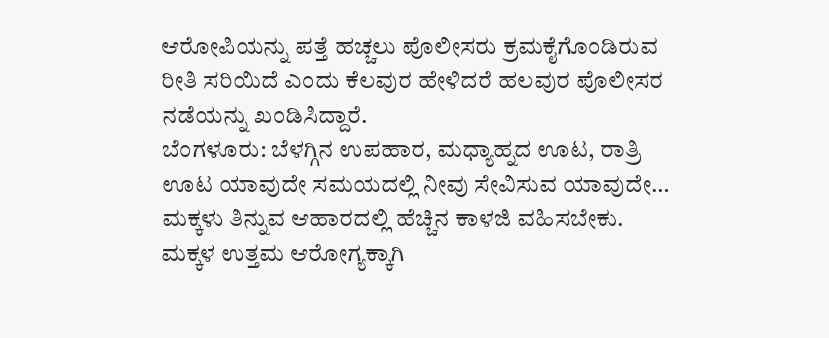ಆರೋಪಿಯನ್ನು ಪತ್ತೆ ಹಚ್ಚಲು ಪೊಲೀಸರು ಕ್ರಮಕೈಗೊಂಡಿರುವ ರೀತಿ ಸರಿಯಿದೆ ಎಂದು ಕೆಲವುರ ಹೇಳಿದರೆ ಹಲವುರ ಪೊಲೀಸರ ನಡೆಯನ್ನು ಖಂಡಿಸಿದ್ದಾರೆ.
ಬೆಂಗಳೂರು: ಬೆಳಗ್ಗಿನ ಉಪಹಾರ, ಮಧ್ಯಾಹ್ನದ ಊಟ, ರಾತ್ರಿ ಊಟ ಯಾವುದೇ ಸಮಯದಲ್ಲಿ ನೀವು ಸೇವಿಸುವ ಯಾವುದೇ…
ಮಕ್ಕಳು ತಿನ್ನುವ ಆಹಾರದಲ್ಲಿ ಹೆಚ್ಚಿನ ಕಾಳಜಿ ವಹಿಸಬೇಕು. ಮಕ್ಕಳ ಉತ್ತಮ ಆರೋಗ್ಯಕ್ಕಾಗಿ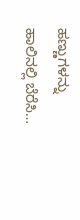ಹಣ್ಣುಗಳನ್ನು ಹಾಲಿನಲ್ಲಿ ಬೆರೆಸಿ…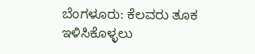ಬೆಂಗಳೂರು: ಕೆಲವರು ತೂಕ ಇಳಿಸಿಕೊಳ್ಳಲು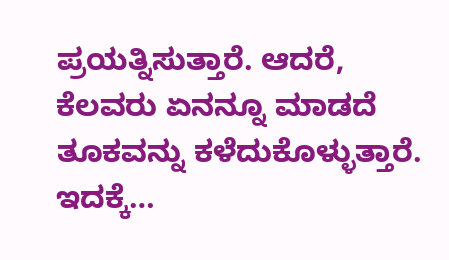ಪ್ರಯತ್ನಿಸುತ್ತಾರೆ. ಆದರೆ, ಕೆಲವರು ಏನನ್ನೂ ಮಾಡದೆ ತೂಕವನ್ನು ಕಳೆದುಕೊಳ್ಳುತ್ತಾರೆ. ಇದಕ್ಕೆ…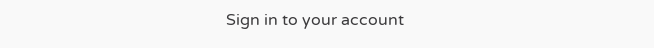Sign in to your account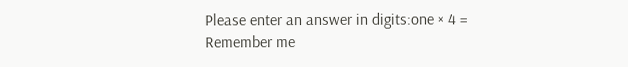Please enter an answer in digits:one × 4 =
Remember me